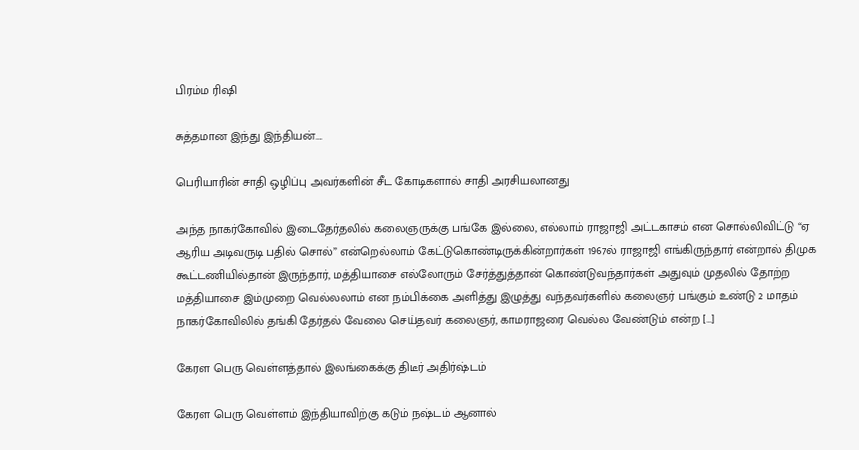பிரம்ம ரிஷி

சுத்தமான இந்து இந்தியன்….

பெரியாரின் சாதி ஒழிப்பு அவர்களின் சீட கோடிகளால் சாதி அரசியலானது

அந்த நாகர்கோவில் இடைதேர்தலில் கலைஞருக்கு பங்கே இல்லை, எல்லாம் ராஜாஜி அட்டகாசம் என சொல்லிவிட்டு “ஏ ஆரிய அடிவருடி பதில் சொல்” என்றெல்லாம் கேட்டுகொண்டிருக்கின்றார்கள் 1967ல் ராஜாஜி எங்கிருந்தார் என்றால் திமுக கூட்டணியில்தான் இருந்தார், மத்தியாசை எல்லோரும் சேர்த்துத்தான் கொண்டுவந்தார்கள் அதுவும் முதலில் தோற்ற மத்தியாசை இம்முறை வெல்லலாம் என நம்பிக்கை அளித்து இழுத்து வந்தவர்களில் கலைஞர் பங்கும் உண்டு 2 மாதம் நாகர்கோவிலில் தங்கி தேர்தல் வேலை செய்தவர் கலைஞர், காமராஜரை வெல்ல வேண்டும் என்ற […]

கேரள பெரு வெள்ளத்தால் இலங்கைக்கு திடீர் அதிர்ஷ்டம்

கேரள பெரு வெள்ளம் இந்தியாவிற்கு கடும் நஷ்டம் ஆனால்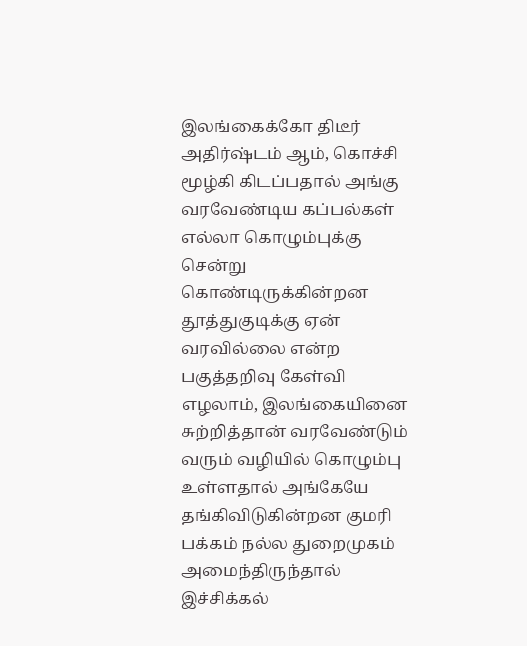இலங்கைக்கோ திடீர் அதிர்ஷ்டம் ஆம், கொச்சி மூழ்கி கிடப்பதால் அங்கு வரவேண்டிய கப்பல்கள் எல்லா கொழும்புக்கு சென்று கொண்டிருக்கின்றன தூத்துகுடிக்கு ஏன் வரவில்லை என்ற பகுத்தறிவு கேள்வி எழலாம், இலங்கையினை சுற்றித்தான் வரவேண்டும் வரும் வழியில் கொழும்பு உள்ளதால் அங்கேயே தங்கிவிடுகின்றன‌ குமரி பக்கம் நல்ல துறைமுகம் அமைந்திருந்தால் இச்சிக்கல்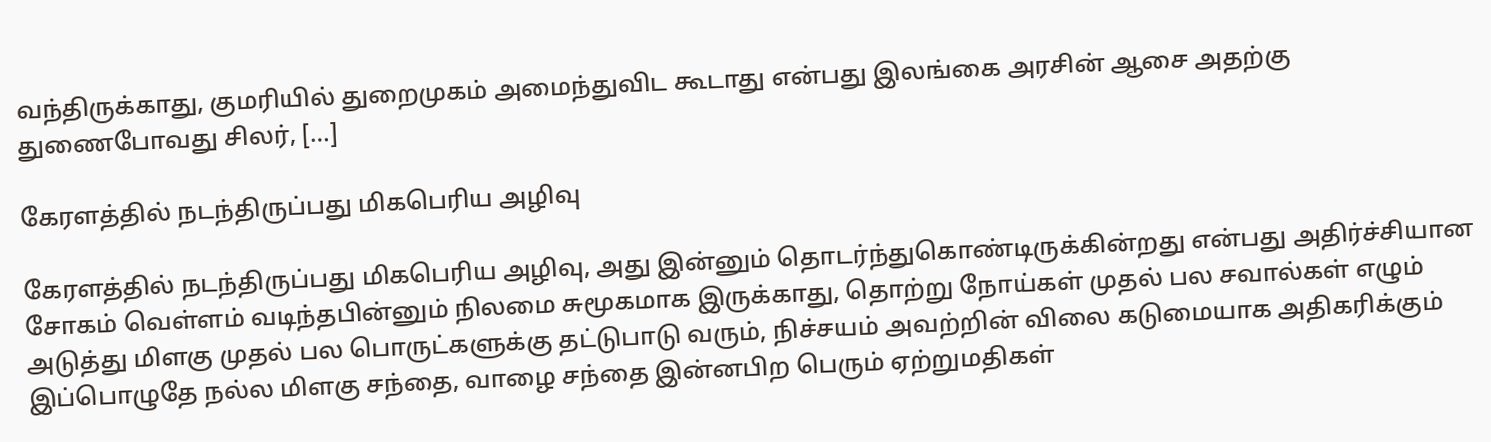வந்திருக்காது, குமரியில் துறைமுகம் அமைந்துவிட கூடாது என்பது இலங்கை அரசின் ஆசை அதற்கு துணைபோவது சிலர், […]

கேரளத்தில் நடந்திருப்பது மிகபெரிய அழிவு

கேரளத்தில் நடந்திருப்பது மிகபெரிய அழிவு, அது இன்னும் தொடர்ந்துகொண்டிருக்கின்றது என்பது அதிர்ச்சியான சோகம் வெள்ளம் வடிந்தபின்னும் நிலமை சுமூகமாக இருக்காது, தொற்று நோய்கள் முதல் பல சவால்கள் எழும் அடுத்து மிளகு முதல் பல பொருட்களுக்கு தட்டுபாடு வரும், நிச்சயம் அவற்றின் விலை கடுமையாக அதிகரிக்கும் இப்பொழுதே நல்ல மிளகு சந்தை, வாழை சந்தை இன்னபிற பெரும் ஏற்றுமதிகள்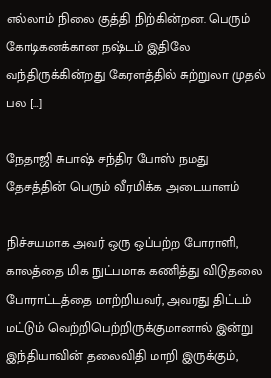எல்லாம் நிலை குத்தி நிற்கின்றன. பெரும் கோடிகனக்கான நஷ்டம் இதிலே வந்திருக்கின்றது கேரளத்தில் சுற்றுலா முதல் பல […]

நேதாஜி சுபாஷ் சந்திர போஸ் நமது தேசத்தின் பெரும் வீரமிக்க அடையாளம்

நிச்சயமாக அவர் ஒரு ஒப்பற்ற போராளி, காலத்தை மிக நுட்பமாக கணித்து விடுதலை போராட்டத்தை மாற்றியவர், அவரது திட்டம் மட்டும் வெற்றிபெற்றிருக்குமானால் இன்று இந்தியாவின் தலைவிதி மாறி இருக்கும்,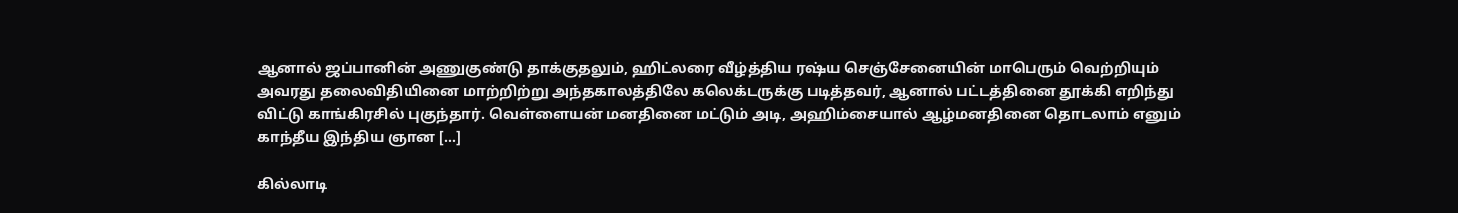ஆனால் ஜப்பானின் அணுகுண்டு தாக்குதலும், ஹிட்லரை வீழ்த்திய ரஷ்ய செஞ்சேனையின் மாபெரும் வெற்றியும் அவரது தலைவிதியினை மாற்றிற்று அந்தகாலத்திலே கலெக்டருக்கு படித்தவர், ஆனால் பட்டத்தினை தூக்கி எறிந்து விட்டு காங்கிரசில் புகுந்தார். வெள்ளையன் மனதினை மட்டும் அடி, அஹிம்சையால் ஆழ்மனதினை தொடலாம் எனும் காந்தீய இந்திய ஞான […]

கில்லாடி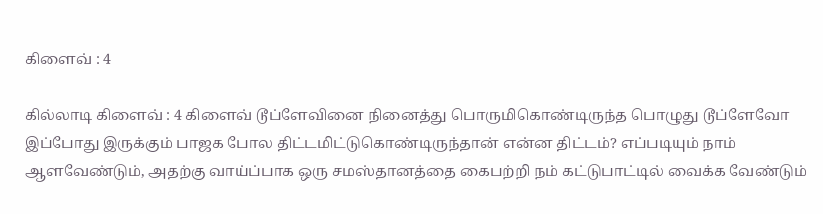கிளைவ் : 4

கில்லாடி கிளைவ் : 4 கிளைவ் டூப்ளேவினை நினைத்து பொருமிகொண்டிருந்த பொழுது டூப்ளேவோ இப்போது இருக்கும் பாஜக போல திட்டமிட்டுகொண்டிருந்தான் என்ன திட்டம்? எப்படியும் நாம் ஆளவேண்டும், அதற்கு வாய்ப்பாக ஒரு சமஸ்தானத்தை கைபற்றி நம் கட்டுபாட்டில் வைக்க வேண்டும்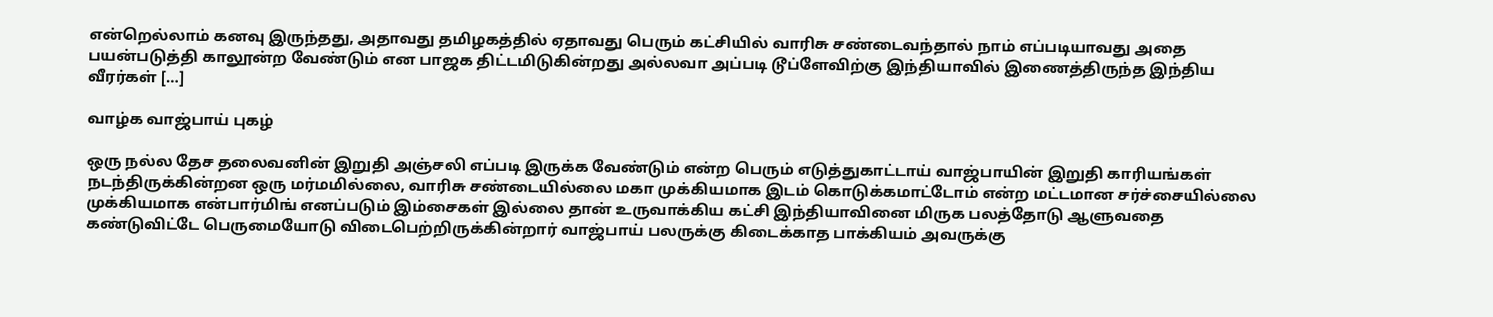என்றெல்லாம் கனவு இருந்தது, அதாவது தமிழகத்தில் ஏதாவது பெரும் கட்சியில் வாரிசு சண்டைவந்தால் நாம் எப்படியாவது அதை பயன்படுத்தி காலூன்ற வேண்டும் என பாஜக திட்டமிடுகின்றது அல்லவா அப்படி டூப்ளேவிற்கு இந்தியாவில் இணைத்திருந்த இந்திய வீரர்கள் […]

வாழ்க வாஜ்பாய் புகழ்

ஒரு நல்ல தேச தலைவனின் இறுதி அஞ்சலி எப்படி இருக்க வேண்டும் என்ற பெரும் எடுத்துகாட்டாய் வாஜ்பாயின் இறுதி காரியங்கள் நடந்திருக்கின்றன‌ ஒரு மர்மமில்லை, வாரிசு சண்டையில்லை மகா முக்கியமாக இடம் கொடுக்கமாட்டோம் என்ற மட்டமான சர்ச்சையில்லை முக்கியமாக என்பார்மிங் எனப்படும் இம்சைகள் இல்லை தான் உருவாக்கிய கட்சி இந்தியாவினை மிருக பலத்தோடு ஆளுவதை கண்டுவிட்டே பெருமையோடு விடைபெற்றிருக்கின்றார் வாஜ்பாய் பலருக்கு கிடைக்காத பாக்கியம் அவருக்கு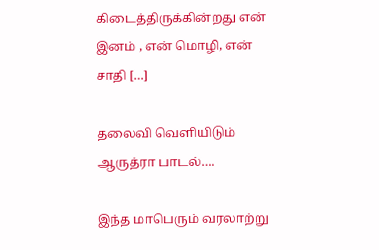கிடைத்திருக்கின்றது என் இனம் , என் மொழி, என் சாதி […]

தலைவி வெளியிடும் ஆருத்ரா பாடல்….

இந்த மாபெரும் வரலாற்று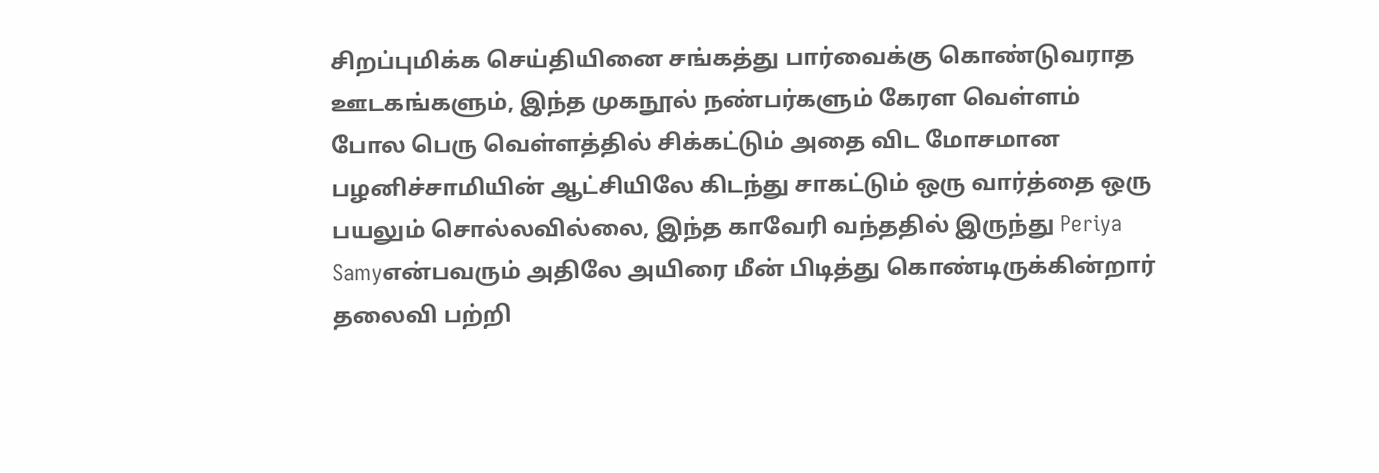சிறப்புமிக்க செய்தியினை சங்கத்து பார்வைக்கு கொண்டுவராத ஊடகங்களும், இந்த முகநூல் நண்பர்களும் கேரள வெள்ளம் போல பெரு வெள்ளத்தில் சிக்கட்டும் அதை விட மோசமான பழனிச்சாமியின் ஆட்சியிலே கிடந்து சாகட்டும் ஒரு வார்த்தை ஒரு பயலும் சொல்லவில்லை, இந்த காவேரி வந்ததில் இருந்து Periya Samyஎன்பவரும் அதிலே அயிரை மீன் பிடித்து கொண்டிருக்கின்றார் தலைவி பற்றி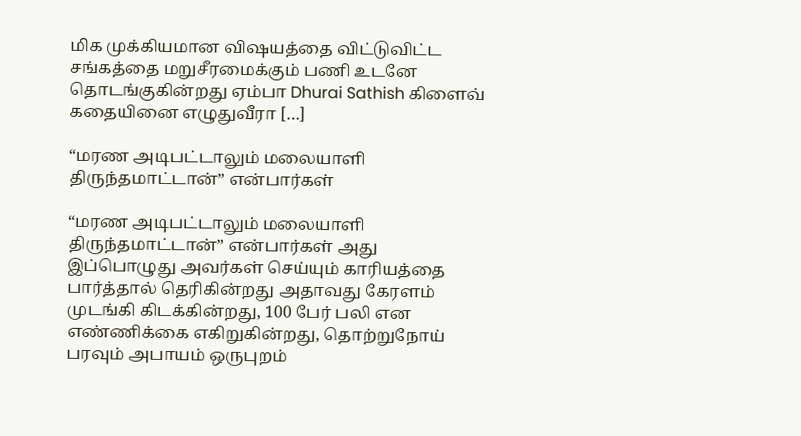மிக முக்கியமான விஷயத்தை விட்டுவிட்ட சங்கத்தை மறுசீரமைக்கும் பணி உடனே தொடங்குகின்றது ஏம்பா Dhurai Sathish கிளைவ் கதையினை எழுதுவீரா […]

“மரண அடிபட்டாலும் மலையாளி திருந்தமாட்டான்” என்பார்கள்

“மரண அடிபட்டாலும் மலையாளி திருந்தமாட்டான்” என்பார்கள் அது இப்பொழுது அவர்கள் செய்யும் காரியத்தை பார்த்தால் தெரிகின்றது அதாவது கேரளம் முடங்கி கிடக்கின்றது, 100 பேர் பலி என எண்ணிக்கை எகிறுகின்றது, தொற்றுநோய் பரவும் அபாயம் ஒருபுறம்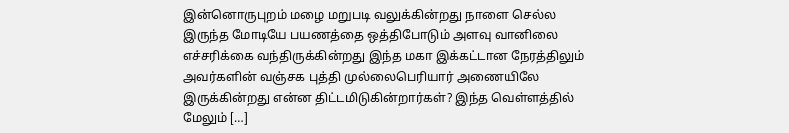இன்னொருபுறம் மழை மறுபடி வலுக்கின்றது நாளை செல்ல இருந்த மோடியே பயணத்தை ஒத்திபோடும் அளவு வானிலை எச்சரிக்கை வந்திருக்கின்றது இந்த மகா இக்கட்டான நேரத்திலும் அவர்களின் வஞ்சக புத்தி முல்லைபெரியார் அணையிலே இருக்கின்றது என்ன திட்டமிடுகின்றார்கள்? இந்த வெள்ளத்தில் மேலும் […]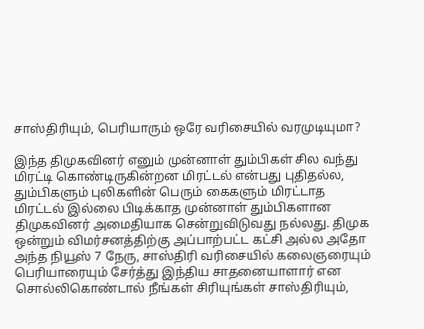சாஸ்திரியும், பெரியாரும் ஒரே வரிசையில் வரமுடியுமா?

இந்த திமுகவினர் எனும் முன்னாள் தும்பிகள் சில வந்து மிரட்டி கொண்டிருகின்றன‌ மிரட்டல் என்பது புதிதல்ல, தும்பிகளும் புலிகளின் பெரும் கைகளும் மிரட்டாத மிரட்டல் இல்லை பிடிக்காத முன்னாள் தும்பிகளான திமுகவினர் அமைதியாக சென்றுவிடுவது நல்லது. திமுக ஒன்றும் விமர்சனத்திற்கு அப்பாற்பட்ட கட்சி அல்ல‌ அதோ அந்த நியூஸ் 7 நேரு, சாஸ்திரி வரிசையில் கலைஞரையும் பெரியாரையும் சேர்த்து இந்திய சாதனையாளார் என சொல்லிகொண்டால் நீங்கள் சிரியுங்கள் சாஸ்திரியும்,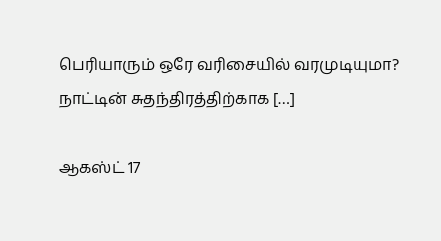பெரியாரும் ஒரே வரிசையில் வரமுடியுமா? நாட்டின் சுதந்திரத்திற்காக […]

ஆகஸ்ட் 17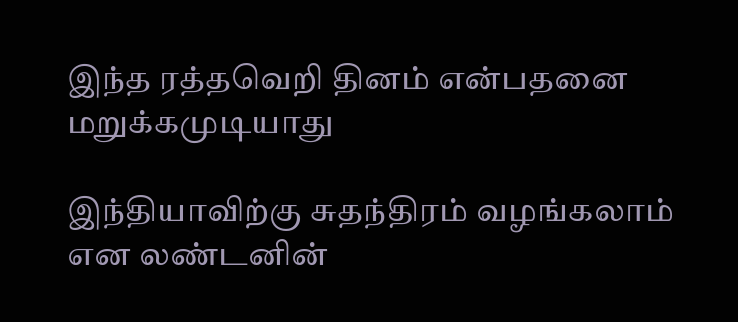இந்த ரத்தவெறி தினம் என்பதனை மறுக்கமுடியாது

இந்தியாவிற்கு சுதந்திரம் வழங்கலாம் என லண்டனின்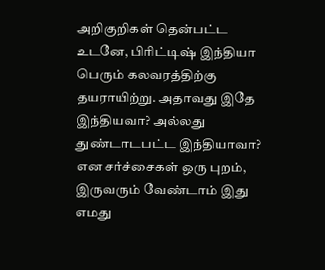அறிகுறிகள் தென்பட்ட உடனே, பிரிட்டிஷ் இந்தியா பெரும் கலவரத்திற்கு தயராயிற்று. அதாவது இதே இந்தியவா? அல்லது துண்டாடபட்ட இந்தியாவா? என சர்ச்சைகள் ஒரு புறம், இருவரும் வேண்டாம் இது எமது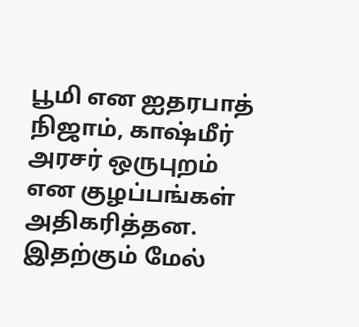பூமி என ஐதரபாத் நிஜாம், காஷ்மீர் அரசர் ஒருபுறம் என குழப்பங்கள் அதிகரித்தன. இதற்கும் மேல்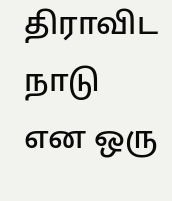திராவிட நாடு என ஒரு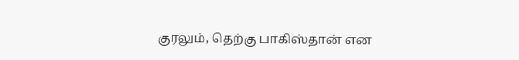குரலும், தெற்கு பாகிஸ்தான் என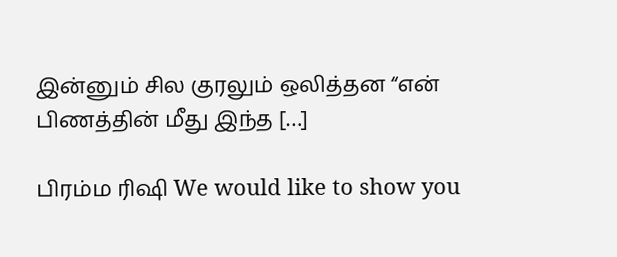இன்னும் சில குரலும் ஒலித்தன‌ “என் பிணத்தின் மீது இந்த […]

பிரம்ம ரிஷி We would like to show you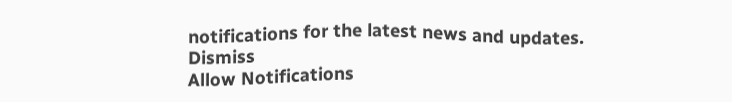notifications for the latest news and updates.
Dismiss
Allow Notifications